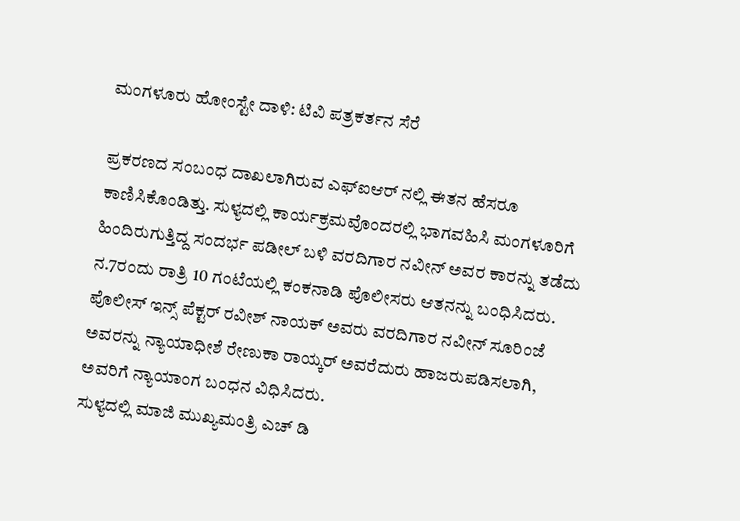ಮಂಗಳೂರು ಹೋಂಸ್ಟೇ ದಾಳಿ: ಟಿವಿ ಪತ್ರಕರ್ತನ ಸೆರೆ

ಪ್ರಕರಣದ ಸಂಬಂಧ ದಾಖಲಾಗಿರುವ ಎಫ್ಐಆರ್ ನಲ್ಲಿ ಈತನ ಹೆಸರೂ ಕಾಣಿಸಿಕೊಂಡಿತ್ತು. ಸುಳ್ಯದಲ್ಲಿ ಕಾರ್ಯಕ್ರಮವೊಂದರಲ್ಲಿ ಭಾಗವಹಿಸಿ ಮಂಗಳೂರಿಗೆ ಹಿಂದಿರುಗುತ್ತಿದ್ದ ಸಂದರ್ಭ ಪಡೀಲ್ ಬಳಿ ವರದಿಗಾರ ನವೀನ್ ಅವರ ಕಾರನ್ನು ತಡೆದು ನ.7ರಂದು ರಾತ್ರಿ 10 ಗಂಟೆಯಲ್ಲಿ ಕಂಕನಾಡಿ ಪೊಲೀಸರು ಆತನನ್ನು ಬಂಧಿಸಿದರು.
ಪೊಲೀಸ್ ಇನ್ಸ್ ಪೆಕ್ಟರ್ ರವೀಶ್ ನಾಯಕ್ ಅವರು ವರದಿಗಾರ ನವೀನ್ ಸೂರಿಂಜೆ ಅವರನ್ನು ನ್ಯಾಯಾಧೀಶೆ ರೇಣುಕಾ ರಾಯ್ಕರ್ ಅವರೆದುರು ಹಾಜರುಪಡಿಸಲಾಗಿ, ಅವರಿಗೆ ನ್ಯಾಯಾಂಗ ಬಂಧನ ವಿಧಿಸಿದರು.
ಸುಳ್ಯದಲ್ಲಿ ಮಾಜಿ ಮುಖ್ಯಮಂತ್ರಿ ಎಚ್ ಡಿ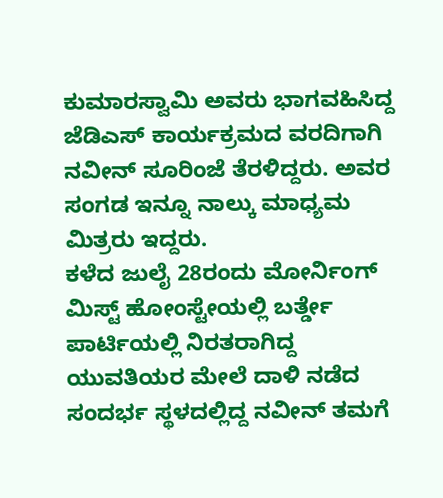ಕುಮಾರಸ್ವಾಮಿ ಅವರು ಭಾಗವಹಿಸಿದ್ದ ಜೆಡಿಎಸ್ ಕಾರ್ಯಕ್ರಮದ ವರದಿಗಾಗಿ ನವೀನ್ ಸೂರಿಂಜೆ ತೆರಳಿದ್ದರು. ಅವರ ಸಂಗಡ ಇನ್ನೂ ನಾಲ್ಕು ಮಾಧ್ಯಮ ಮಿತ್ರರು ಇದ್ದರು.
ಕಳೆದ ಜುಲೈ 28ರಂದು ಮೋರ್ನಿಂಗ್ ಮಿಸ್ಟ್ ಹೋಂಸ್ಟೇಯಲ್ಲಿ ಬರ್ತ್ಡೇ ಪಾರ್ಟಿಯಲ್ಲಿ ನಿರತರಾಗಿದ್ದ ಯುವತಿಯರ ಮೇಲೆ ದಾಳಿ ನಡೆದ ಸಂದರ್ಭ ಸ್ಥಳದಲ್ಲಿದ್ದ ನವೀನ್ ತಮಗೆ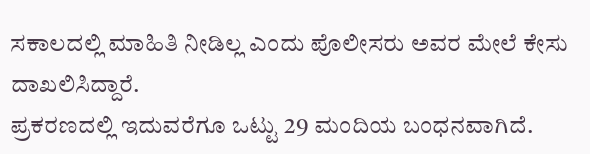ಸಕಾಲದಲ್ಲಿ ಮಾಹಿತಿ ನೀಡಿಲ್ಲ ಎಂದು ಪೊಲೀಸರು ಅವರ ಮೇಲೆ ಕೇಸು ದಾಖಲಿಸಿದ್ದಾರೆ.
ಪ್ರಕರಣದಲ್ಲಿ ಇದುವರೆಗೂ ಒಟ್ಟು 29 ಮಂದಿಯ ಬಂಧನವಾಗಿದೆ.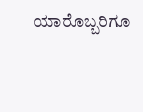ಯಾರೊಬ್ಬರಿಗೂ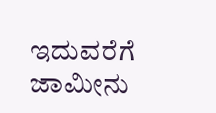ಇದುವರೆಗೆ ಜಾಮೀನು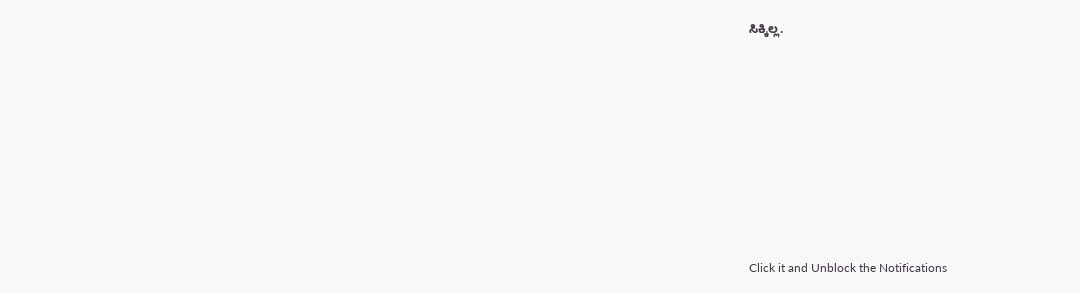ಸಿಕ್ಕಿಲ್ಲ.












Click it and Unblock the Notifications